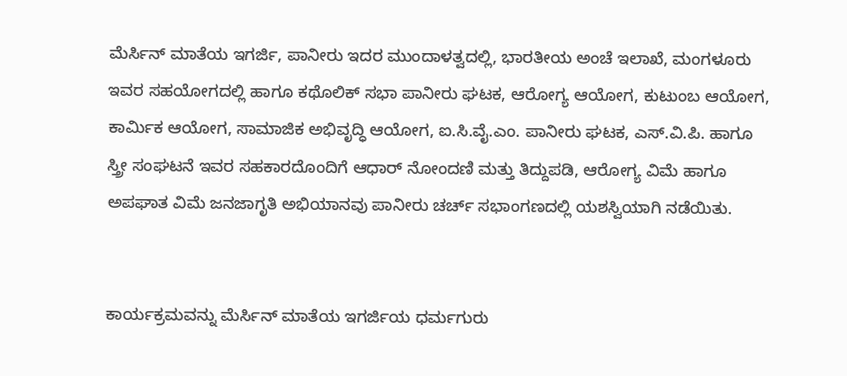ಮೆರ್ಸಿನ್ ಮಾತೆಯ ಇಗರ್ಜಿ, ಪಾನೀರು ಇದರ ಮುಂದಾಳತ್ವದಲ್ಲಿ, ಭಾರತೀಯ ಅಂಚೆ ಇಲಾಖೆ, ಮಂಗಳೂರು ಇವರ ಸಹಯೋಗದಲ್ಲಿ ಹಾಗೂ ಕಥೊಲಿಕ್ ಸಭಾ ಪಾನೀರು ಘಟಕ, ಆರೋಗ್ಯ ಆಯೋಗ, ಕುಟುಂಬ ಆಯೋಗ, ಕಾರ್ಮಿಕ ಆಯೋಗ, ಸಾಮಾಜಿಕ ಅಭಿವೃದ್ಧಿ ಆಯೋಗ, ಐ.ಸಿ.ವೈ.ಎಂ. ಪಾನೀರು ಘಟಕ, ಎಸ್.ವಿ.ಪಿ. ಹಾಗೂ ಸ್ತ್ರೀ ಸಂಘಟನೆ ಇವರ ಸಹಕಾರದೊಂದಿಗೆ ಆಧಾರ್ ನೋಂದಣಿ ಮತ್ತು ತಿದ್ದುಪಡಿ, ಆರೋಗ್ಯ ವಿಮೆ ಹಾಗೂ ಅಪಘಾತ ವಿಮೆ ಜನಜಾಗೃತಿ ಅಭಿಯಾನವು ಪಾನೀರು ಚರ್ಚ್ ಸಭಾಂಗಣದಲ್ಲಿ ಯಶಸ್ವಿಯಾಗಿ ನಡೆಯಿತು.


ಕಾರ್ಯಕ್ರಮವನ್ನು ಮೆರ್ಸಿನ್ ಮಾತೆಯ ಇಗರ್ಜಿಯ ಧರ್ಮಗುರು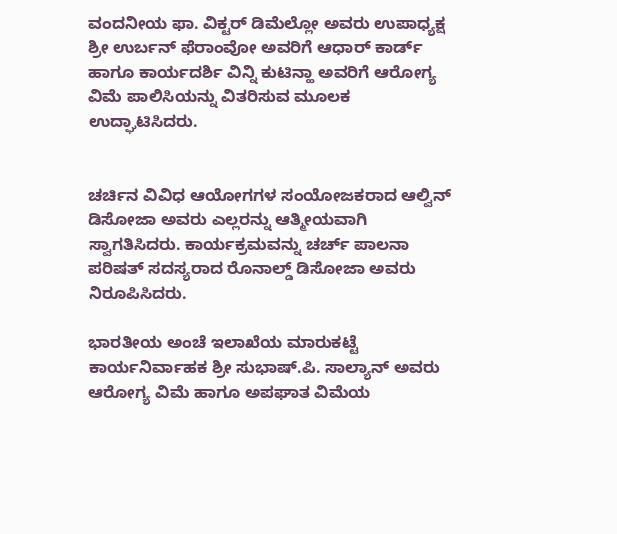ವಂದನೀಯ ಫಾ. ವಿಕ್ಟರ್ ಡಿಮೆಲ್ಲೋ ಅವರು ಉಪಾಧ್ಯಕ್ಷ ಶ್ರೀ ಉರ್ಬನ್ ಫೆರಾಂವೋ ಅವರಿಗೆ ಆಧಾರ್ ಕಾರ್ಡ್ ಹಾಗೂ ಕಾರ್ಯದರ್ಶಿ ವಿನ್ನಿ ಕುಟಿನ್ಹಾ ಅವರಿಗೆ ಆರೋಗ್ಯ ವಿಮೆ ಪಾಲಿಸಿಯನ್ನು ವಿತರಿಸುವ ಮೂಲಕ ಉದ್ಘಾಟಿಸಿದರು.


ಚರ್ಚಿನ ವಿವಿಧ ಆಯೋಗಗಳ ಸಂಯೋಜಕರಾದ ಆಲ್ವಿನ್ ಡಿಸೋಜಾ ಅವರು ಎಲ್ಲರನ್ನು ಆತ್ಮೀಯವಾಗಿ ಸ್ವಾಗತಿಸಿದರು. ಕಾರ್ಯಕ್ರಮವನ್ನು ಚರ್ಚ್ ಪಾಲನಾ ಪರಿಷತ್ ಸದಸ್ಯರಾದ ರೊನಾಲ್ಡ್ ಡಿಸೋಜಾ ಅವರು ನಿರೂಪಿಸಿದರು.

ಭಾರತೀಯ ಅಂಚೆ ಇಲಾಖೆಯ ಮಾರುಕಟ್ಟೆ ಕಾರ್ಯನಿರ್ವಾಹಕ ಶ್ರೀ ಸುಭಾಷ್.ಪಿ. ಸಾಲ್ಯಾನ್ ಅವರು ಆರೋಗ್ಯ ವಿಮೆ ಹಾಗೂ ಅಪಘಾತ ವಿಮೆಯ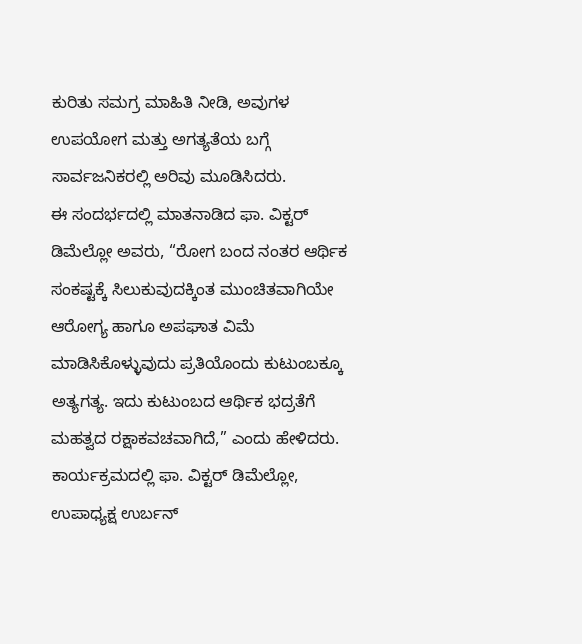ಕುರಿತು ಸಮಗ್ರ ಮಾಹಿತಿ ನೀಡಿ, ಅವುಗಳ ಉಪಯೋಗ ಮತ್ತು ಅಗತ್ಯತೆಯ ಬಗ್ಗೆ ಸಾರ್ವಜನಿಕರಲ್ಲಿ ಅರಿವು ಮೂಡಿಸಿದರು.
ಈ ಸಂದರ್ಭದಲ್ಲಿ ಮಾತನಾಡಿದ ಫಾ. ವಿಕ್ಟರ್ ಡಿಮೆಲ್ಲೋ ಅವರು, “ರೋಗ ಬಂದ ನಂತರ ಆರ್ಥಿಕ ಸಂಕಷ್ಟಕ್ಕೆ ಸಿಲುಕುವುದಕ್ಕಿಂತ ಮುಂಚಿತವಾಗಿಯೇ ಆರೋಗ್ಯ ಹಾಗೂ ಅಪಘಾತ ವಿಮೆ ಮಾಡಿಸಿಕೊಳ್ಳುವುದು ಪ್ರತಿಯೊಂದು ಕುಟುಂಬಕ್ಕೂ ಅತ್ಯಗತ್ಯ. ಇದು ಕುಟುಂಬದ ಆರ್ಥಿಕ ಭದ್ರತೆಗೆ ಮಹತ್ವದ ರಕ್ಷಾಕವಚವಾಗಿದೆ,” ಎಂದು ಹೇಳಿದರು.
ಕಾರ್ಯಕ್ರಮದಲ್ಲಿ ಫಾ. ವಿಕ್ಟರ್ ಡಿಮೆಲ್ಲೋ, ಉಪಾಧ್ಯಕ್ಷ ಉರ್ಬನ್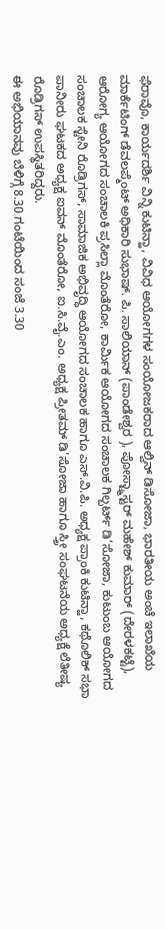ಫೆರಾವೊ, ಕಾರ್ಯದರ್ಶಿ ವಿನ್ನಿ ಕುಟಿನ್ಹಾ, ವಿವಿಧ ಆಯೋಗಗಳ ಸಂಯೋಜಕರಾದ ಆಲ್ವಿನ್ ಡಿಸೋಜಾ, ಭಾರತೀಯ ಅಂಚೆ ಇಲಾಖೆಯ ಮಾರ್ಕೆಟಿಂಗ್ ಡೆವಲಪ್ಮೆಂಟ್ ಅಧಿಕಾರಿ ಸುಭಾಷ್. ಪಿ. ಸಾಲಿಯಾನ್ (ಪಾಂಡೇಶ್ವರ ), ಪೋಸ್ಟ್ಮಾಸ್ಟರ್ ಮಹೇಶ್ ಕುಮಾರ್ (ದೇರಳಕಟ್ಟೆ), ಆರೋಗ್ಯ ಆಯೋಗದ ಸಂಚಾಲಕಿ ಪ್ರಸಿಲ್ಲಾ ಮೊಂತೆರೋ, ಕಾರ್ಮಿಕ ಆಯೋಗದ ಸಂಚಾಲಕ ಗಿಲ್ಬರ್ಟ್ ಡಿ’ಸೋಜಾ, ಕುಟುಂಬ ಆಯೋಗದ ಸಂಚಾಲಕ ಸ್ಟೇನಿ ರೊಡ್ರಿಗಸ್, ಸಾಮಾಜಿಕ ಅಭಿವೃದ್ಧಿ ಆಯೋಗದ ಸಂಚಾಲಕ ಹಾಗೂ ಎಸ್.ವಿ.ಪಿ. ಅಧ್ಯಕ್ಷ ಪ್ರಾಂಕಿ ಕುಟಿನ್ಹಾ, ಕಥೊಲಿಕ್ ಸಭಾ ಪಾನೀರು ಘಟಕದ ಅಧ್ಯಕ್ಷ ಐವನ್ ಮೊಂತೆರೋ, ಐ.ಸಿ.ವೈ.ಎಂ. ಅಧ್ಯಕ್ಷ ಪ್ರೀತಮ್ ಡಿ’ಸೋಜಾ ಹಾಗೂ ಸ್ತ್ರೀ ಸಂಘಟನೆಯ ಅಧ್ಯಕ್ಷೆ ಲೆತೀಷ್ಯ ರೊಡ್ರಿಗಸ್ ಉಪಸ್ಥಿತರಿದ್ದರು.
ಈ ಅಭಿಯಾನವು ಬೆಳಿಗ್ಗೆ 8.30 ಗಂಟೆಯಿಂದ ಸಂಜೆ 3.30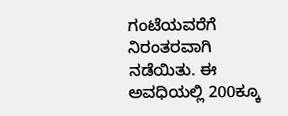ಗಂಟೆಯವರೆಗೆ ನಿರಂತರವಾಗಿ ನಡೆಯಿತು. ಈ ಅವಧಿಯಲ್ಲಿ 200ಕ್ಕೂ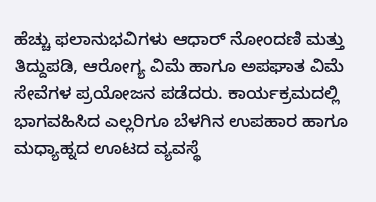ಹೆಚ್ಚು ಫಲಾನುಭವಿಗಳು ಆಧಾರ್ ನೋಂದಣಿ ಮತ್ತು ತಿದ್ದುಪಡಿ, ಆರೋಗ್ಯ ವಿಮೆ ಹಾಗೂ ಅಪಘಾತ ವಿಮೆ ಸೇವೆಗಳ ಪ್ರಯೋಜನ ಪಡೆದರು. ಕಾರ್ಯಕ್ರಮದಲ್ಲಿ ಭಾಗವಹಿಸಿದ ಎಲ್ಲರಿಗೂ ಬೆಳಗಿನ ಉಪಹಾರ ಹಾಗೂ ಮಧ್ಯಾಹ್ನದ ಊಟದ ವ್ಯವಸ್ಥೆ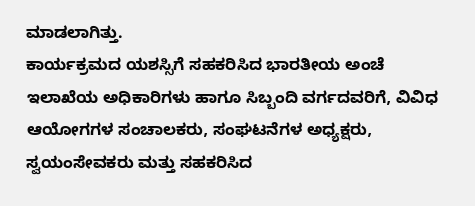ಮಾಡಲಾಗಿತ್ತು.
ಕಾರ್ಯಕ್ರಮದ ಯಶಸ್ಸಿಗೆ ಸಹಕರಿಸಿದ ಭಾರತೀಯ ಅಂಚೆ ಇಲಾಖೆಯ ಅಧಿಕಾರಿಗಳು ಹಾಗೂ ಸಿಬ್ಬಂದಿ ವರ್ಗದವರಿಗೆ, ವಿವಿಧ ಆಯೋಗಗಳ ಸಂಚಾಲಕರು, ಸಂಘಟನೆಗಳ ಅಧ್ಯಕ್ಷರು, ಸ್ವಯಂಸೇವಕರು ಮತ್ತು ಸಹಕರಿಸಿದ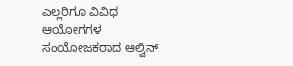ಎಲ್ಲರಿಗೂ ವಿವಿಧ ಆಯೋಗಗಳ ಸಂಯೋಜಕರಾದ ಆಲ್ವಿನ್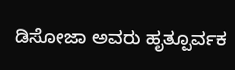ಡಿಸೋಜಾ ಅವರು ಹೃತ್ಪೂರ್ವಕ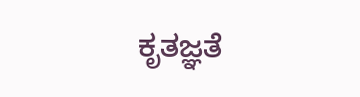ಕೃತಜ್ಞತೆ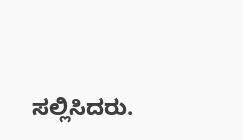ಸಲ್ಲಿಸಿದರು.